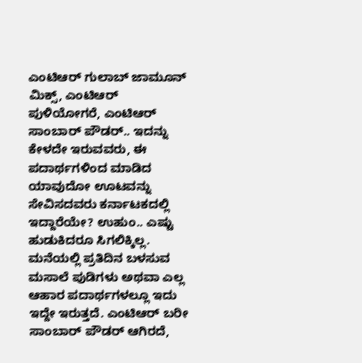ಎಂಟಿಆರ್‌ ಗುಲಾಬ್‌ ಜಾಮೂನ್‌ ಮಿಕ್ಸ್‌, ಎಂಟಿಆರ್‌ ಪುಳಿಯೋಗರೆ, ಎಂಟಿಆರ್‌ ಸಾಂಬಾರ್‌ ಪೌಡರ್‌.. ಇದನ್ನು ಕೇಳದೇ ಇರುವವರು, ಈ ಪದಾರ್ಥಗಳಿಂದ ಮಾಡಿದ ಯಾವುದೋ ಊಟವನ್ನು ಸೇವಿಸದವರು ಕರ್ನಾಟಕದಲ್ಲಿ ಇದ್ದಾರೆಯೇ? ಉಹುಂ.. ಎಷ್ಟು ಹುಡುಕಿದರೂ ಸಿಗಲಿಕ್ಕಿಲ್ಲ. ಮನೆಯಲ್ಲಿ ಪ್ರತಿದಿನ ಬಳಸುವ ಮಸಾಲೆ ಪುಡಿಗಳು ಅಥವಾ ಎಲ್ಲ ಆಹಾರ ಪದಾರ್ಥಗಳಲ್ಲೂ ಇದು ಇದ್ದೇ ಇರುತ್ತದೆ. ಎಂಟಿಆರ್‌ ಬರೀ ಸಾಂಬಾರ್‌ ಪೌಡರ್‌ ಆಗಿರದೆ,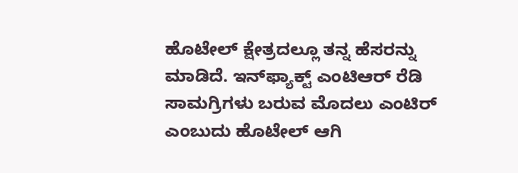ಹೊಟೇಲ್‌ ಕ್ಷೇತ್ರದಲ್ಲೂ ತನ್ನ ಹೆಸರನ್ನು ಮಾಡಿದೆ. ಇನ್‌ಫ್ಯಾಕ್ಟ್‌ ಎಂಟಿಆರ್‌ ರೆಡಿ ಸಾಮಗ್ರಿಗಳು ಬರುವ ಮೊದಲು ಎಂಟಿರ್ ಎಂಬುದು ಹೊಟೇಲ್‌ ಆಗಿ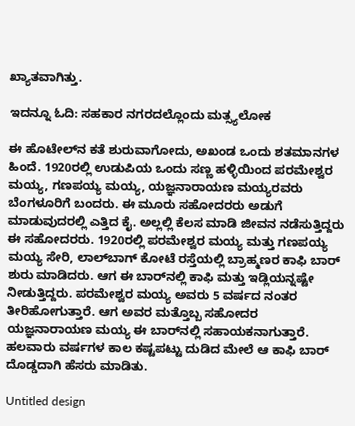ಖ್ಯಾತವಾಗಿತ್ತು.

ಇದನ್ನೂ ಓದಿ: ಸಹಕಾರ ನಗರದಲ್ಲೊಂದು ಮತ್ಸ್ಯಲೋಕ

ಈ ಹೊಟೇಲ್‌ನ ಕತೆ ಶುರುವಾಗೋದು, ಅಖಂಡ ಒಂದು ಶತಮಾನಗಳ ಹಿಂದೆ. 1920ರಲ್ಲಿ ಉಡುಪಿಯ ಒಂದು ಸಣ್ಣ ಹಳ್ಳಿಯಿಂದ ಪರಮೇಶ್ವರ ಮಯ್ಯ, ಗಣಪಯ್ಯ ಮಯ್ಯ, ಯಜ್ಞನಾರಾಯಣ ಮಯ್ಯರವರು ಬೆಂಗಳೂರಿಗೆ ಬಂದರು. ಈ ಮೂರು ಸಹೋದರರು ಅಡುಗೆ ಮಾಡುವುದರಲ್ಲಿ ಎತ್ತಿದ ಕೈ. ಅಲ್ಲಲ್ಲಿ ಕೆಲಸ ಮಾಡಿ ಜೀವನ ನಡೆಸುತ್ತಿದ್ದರು ಈ ಸಹೋದರರು. 1920ರಲ್ಲಿ ಪರಮೇಶ್ವರ ಮಯ್ಯ ಮತ್ತು ಗಣಪಯ್ಯ ಮಯ್ಯ ಸೇರಿ, ಲಾಲ್‌ಬಾಗ್‌ ಕೋಟೆ ರಸ್ತೆಯಲ್ಲಿ ಬ್ರಾಹ್ಮಣರ ಕಾಫಿ ಬಾರ್‌ ಶುರು ಮಾಡಿದರು. ಆಗ ಈ ಬಾರ್‌ನಲ್ಲಿ ಕಾಫಿ ಮತ್ತು ಇಡ್ಲಿಯನ್ನಷ್ಟೇ ನೀಡುತ್ತಿದ್ದರು. ಪರಮೇಶ್ವರ ಮಯ್ಯ ಅವರು 5 ವರ್ಷದ ನಂತರ ತೀರಿಹೋಗುತ್ತಾರೆ. ಆಗ ಅವರ ಮತ್ತೊಬ್ಬ ಸಹೋದರ ಯಜ್ಞನಾರಾಯಣ ಮಯ್ಯ ಈ ಬಾರ್‌ನಲ್ಲಿ ಸಹಾಯಕನಾಗುತ್ತಾರೆ. ಹಲವಾರು ವರ್ಷಗಳ ಕಾಲ ಕಷ್ಟಪಟ್ಟು ದುಡಿದ ಮೇಲೆ ಆ ಕಾಫಿ ಬಾರ್‌ ದೊಡ್ಡದಾಗಿ ಹೆಸರು ಮಾಡಿತು.

Untitled design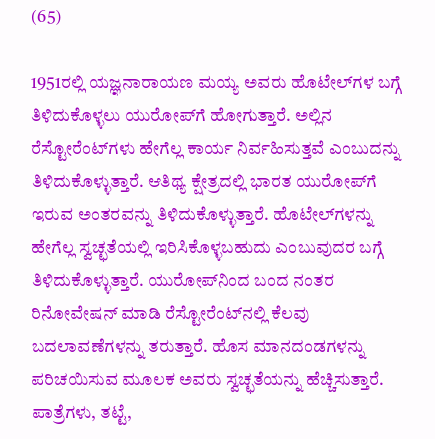(65)

1951ರಲ್ಲಿ ಯಜ್ಞನಾರಾಯಣ ಮಯ್ಯ ಅವರು ಹೊಟೇಲ್‌ಗಳ ಬಗ್ಗೆ ತಿಳಿದುಕೊಳ್ಳಲು ಯುರೋಪ್‌ಗೆ ಹೋಗುತ್ತಾರೆ. ಅಲ್ಲಿನ ರೆಸ್ಟೋರೆಂಟ್‌ಗಳು ಹೇಗೆಲ್ಲ ಕಾರ್ಯ ನಿರ್ವಹಿಸುತ್ತವೆ ಎಂಬುದನ್ನು ತಿಳಿದುಕೊಳ್ಳುತ್ತಾರೆ. ಆತಿಥ್ಯ ಕ್ಷೇತ್ರದಲ್ಲಿ ಭಾರತ ಯುರೋಪ್‌ಗೆ ಇರುವ ಅಂತರವನ್ನು ತಿಳಿದುಕೊಳ್ಳುತ್ತಾರೆ. ಹೊಟೇಲ್‌ಗಳನ್ನು ಹೇಗೆಲ್ಲ ಸ್ವಚ್ಛತೆಯಲ್ಲಿ ಇರಿಸಿಕೊಳ್ಳಬಹುದು ಎಂಬುವುದರ ಬಗ್ಗೆ ತಿಳಿದುಕೊಳ್ಳುತ್ತಾರೆ. ಯುರೋಪ್‌ನಿಂದ ಬಂದ ನಂತರ ರಿನೋವೇಷನ್‌ ಮಾಡಿ ರೆಸ್ಟೋರೆಂಟ್‌ನಲ್ಲಿ ಕೆಲವು ಬದಲಾವಣೆಗಳನ್ನು ತರುತ್ತಾರೆ. ಹೊಸ ಮಾನದಂಡಗಳನ್ನು ಪರಿಚಯಿಸುವ ಮೂಲಕ ಅವರು ಸ್ವಚ್ಛತೆಯನ್ನು ಹೆಚ್ಚಿಸುತ್ತಾರೆ. ಪಾತ್ರೆಗಳು, ತಟ್ಟೆ,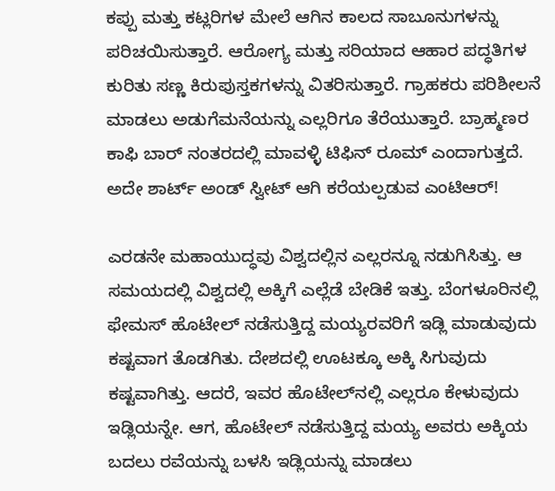ಕಪ್ಪು ಮತ್ತು ಕಟ್ಲರಿಗಳ ಮೇಲೆ ಆಗಿನ ಕಾಲದ ಸಾಬೂನುಗಳನ್ನು ಪರಿಚಯಿಸುತ್ತಾರೆ. ಆರೋಗ್ಯ ಮತ್ತು ಸರಿಯಾದ ಆಹಾರ ಪದ್ಧತಿಗಳ ಕುರಿತು ಸಣ್ಣ ಕಿರುಪುಸ್ತಕಗಳನ್ನು ವಿತರಿಸುತ್ತಾರೆ. ಗ್ರಾಹಕರು ಪರಿಶೀಲನೆ ಮಾಡಲು ಅಡುಗೆಮನೆಯನ್ನು ಎಲ್ಲರಿಗೂ ತೆರೆಯುತ್ತಾರೆ. ಬ್ರಾಹ್ಮಣರ ಕಾಫಿ ಬಾರ್‌ ನಂತರದಲ್ಲಿ ಮಾವಳ್ಳಿ ಟಿಫಿನ್‌ ರೂಮ್‌ ಎಂದಾಗುತ್ತದೆ. ಅದೇ ಶಾರ್ಟ್ ಅಂಡ್ ಸ್ವೀಟ್ ಆಗಿ ಕರೆಯಲ್ಪಡುವ ಎಂಟಿಆರ್‌!

ಎರಡನೇ ಮಹಾಯುದ್ಧವು ವಿಶ್ವದಲ್ಲಿನ ಎಲ್ಲರನ್ನೂ ನಡುಗಿಸಿತ್ತು. ಆ ಸಮಯದಲ್ಲಿ ವಿಶ್ವದಲ್ಲಿ ಅಕ್ಕಿಗೆ ಎಲ್ಲೆಡೆ ಬೇಡಿಕೆ ಇತ್ತು. ಬೆಂಗಳೂರಿನಲ್ಲಿ ಫೇಮಸ್‌ ಹೊಟೇಲ್‌ ನಡೆಸುತ್ತಿದ್ದ ಮಯ್ಯರವರಿಗೆ ಇಡ್ಲಿ ಮಾಡುವುದು ಕಷ್ಟವಾಗ ತೊಡಗಿತು. ದೇಶದಲ್ಲಿ ಊಟಕ್ಕೂ ಅಕ್ಕಿ ಸಿಗುವುದು ಕಷ್ಟವಾಗಿತ್ತು. ಆದರೆ, ಇವರ ಹೊಟೇಲ್‌ನಲ್ಲಿ ಎಲ್ಲರೂ ಕೇಳುವುದು ಇಡ್ಲಿಯನ್ನೇ. ಆಗ, ಹೊಟೇಲ್‌ ನಡೆಸುತ್ತಿದ್ದ ಮಯ್ಯ ಅವರು ಅಕ್ಕಿಯ ಬದಲು ರವೆಯನ್ನು ಬಳಸಿ ಇಡ್ಲಿಯನ್ನು ಮಾಡಲು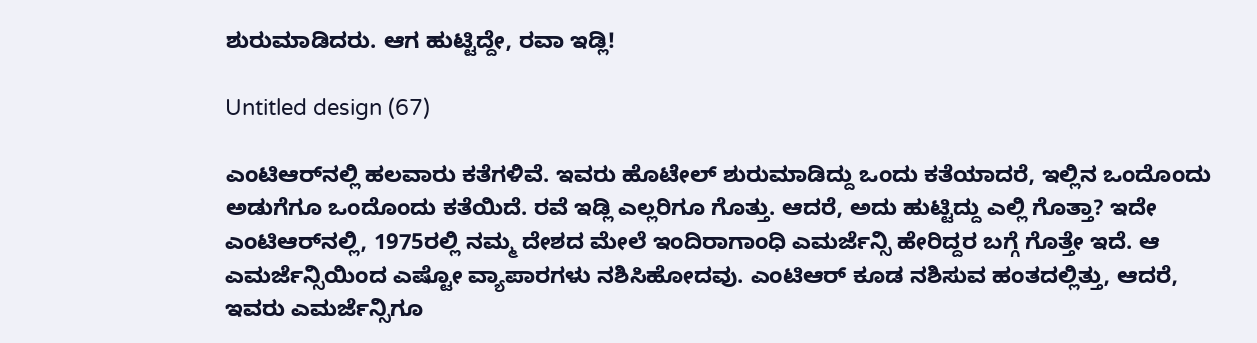ಶುರುಮಾಡಿದರು. ಆಗ ಹುಟ್ಟಿದ್ದೇ, ರವಾ ಇಡ್ಲಿ!

Untitled design (67)

ಎಂಟಿಆರ್‌ನಲ್ಲಿ ಹಲವಾರು ಕತೆಗಳಿವೆ. ಇವರು ಹೊಟೇಲ್‌ ಶುರುಮಾಡಿದ್ದು ಒಂದು ಕತೆಯಾದರೆ, ಇಲ್ಲಿನ ಒಂದೊಂದು ಅಡುಗೆಗೂ ಒಂದೊಂದು ಕತೆಯಿದೆ. ರವೆ ಇಡ್ಲಿ ಎಲ್ಲರಿಗೂ ಗೊತ್ತು. ಆದರೆ, ಅದು ಹುಟ್ಟಿದ್ದು ಎಲ್ಲಿ ಗೊತ್ತಾ? ಇದೇ ಎಂಟಿಆರ್‌ನಲ್ಲಿ, 1975ರಲ್ಲಿ ನಮ್ಮ ದೇಶದ ಮೇಲೆ ಇಂದಿರಾಗಾಂಧಿ ಎಮರ್ಜೆನ್ಸಿ ಹೇರಿದ್ದರ ಬಗ್ಗೆ ಗೊತ್ತೇ ಇದೆ. ಆ ಎಮರ್ಜೆನ್ಸಿಯಿಂದ ಎಷ್ಟೋ ವ್ಯಾಪಾರಗಳು ನಶಿಸಿಹೋದವು. ಎಂಟಿಆರ್‌ ಕೂಡ ನಶಿಸುವ ಹಂತದಲ್ಲಿತ್ತು, ಆದರೆ, ಇವರು ಎಮರ್ಜೆನ್ಸಿಗೂ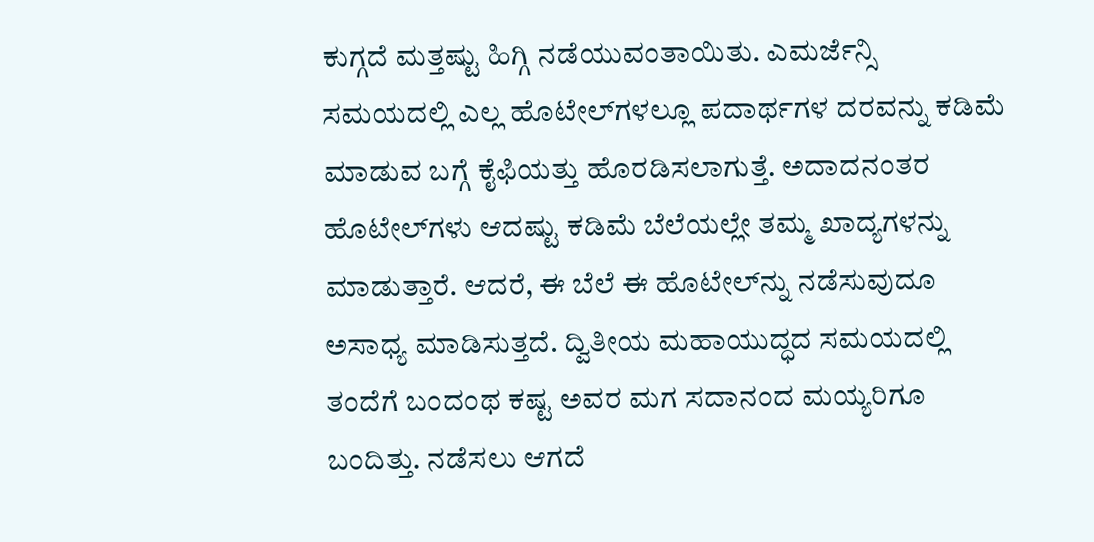ಕುಗ್ಗದೆ ಮತ್ತಷ್ಟು ಹಿಗ್ಗಿ ನಡೆಯುವಂತಾಯಿತು. ಎಮರ್ಜೆನ್ಸಿ ಸಮಯದಲ್ಲಿ ಎಲ್ಲ ಹೊಟೇಲ್‌ಗಳಲ್ಲೂ ಪದಾರ್ಥಗಳ ದರವನ್ನು ಕಡಿಮೆ ಮಾಡುವ ಬಗ್ಗೆ ಕೈಫಿಯತ್ತು ಹೊರಡಿಸಲಾಗುತ್ತೆ. ಅದಾದನಂತರ ಹೊಟೇಲ್‌ಗಳು ಆದಷ್ಟು ಕಡಿಮೆ ಬೆಲೆಯಲ್ಲೇ ತಮ್ಮ ಖಾದ್ಯಗಳನ್ನು ಮಾಡುತ್ತಾರೆ. ಆದರೆ, ಈ ಬೆಲೆ ಈ ಹೊಟೇಲ್‌ನ್ನು ನಡೆಸುವುದೂ ಅಸಾಧ್ಯ ಮಾಡಿಸುತ್ತದೆ. ದ್ವಿತೀಯ ಮಹಾಯುದ್ಧದ ಸಮಯದಲ್ಲಿ ತಂದೆಗೆ ಬಂದಂಥ ಕಷ್ಟ ಅವರ ಮಗ ಸದಾನಂದ ಮಯ್ಯರಿಗೂ ಬಂದಿತ್ತು. ನಡೆಸಲು ಆಗದೆ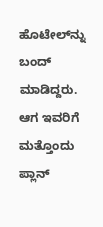ಹೊಟೇಲ್‌ನ್ನು ಬಂದ್‌ ಮಾಡಿದ್ದರು. ಆಗ ಇವರಿಗೆ ಮತ್ತೊಂದು ಪ್ಲಾನ್‌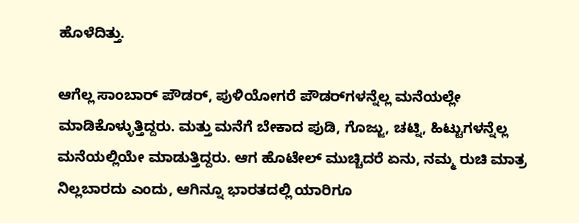ಹೊಳೆದಿತ್ತು.

ಆಗೆಲ್ಲ ಸಾಂಬಾರ್‌ ಪೌಡರ್‌, ಪುಳಿಯೋಗರೆ ಪೌಡರ್‌ಗಳನ್ನೆಲ್ಲ ಮನೆಯಲ್ಲೇ ಮಾಡಿಕೊಳ್ಳುತ್ತಿದ್ದರು. ಮತ್ತು ಮನೆಗೆ ಬೇಕಾದ ಪುಡಿ, ಗೊಜ್ಜು, ಚಟ್ನಿ, ಹಿಟ್ಟುಗಳನ್ನೆಲ್ಲ ಮನೆಯಲ್ಲಿಯೇ ಮಾಡುತ್ತಿದ್ದರು. ಆಗ ಹೊಟೇಲ್‌ ಮುಚ್ಚಿದರೆ ಏನು, ನಮ್ಮ ರುಚಿ ಮಾತ್ರ ನಿಲ್ಲಬಾರದು ಎಂದು, ಆಗಿನ್ನೂ ಭಾರತದಲ್ಲಿ ಯಾರಿಗೂ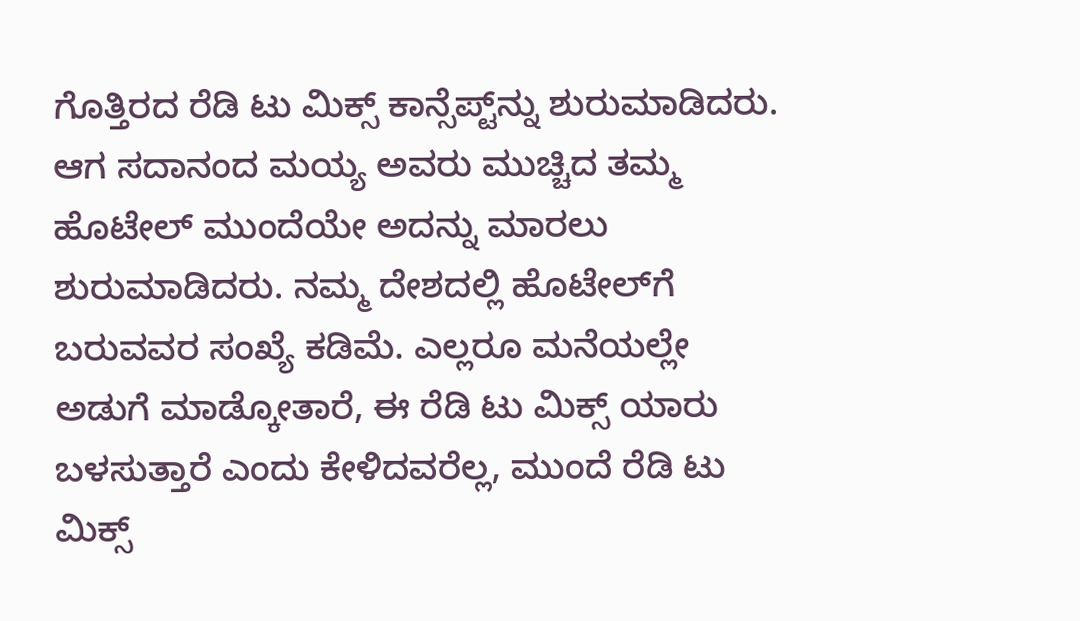ಗೊತ್ತಿರದ ರೆಡಿ ಟು ಮಿಕ್ಸ್‌ ಕಾನ್ಸೆಪ್ಟ್‌ನ್ನು ಶುರುಮಾಡಿದರು. ಆಗ ಸದಾನಂದ ಮಯ್ಯ ಅವರು ಮುಚ್ಚಿದ ತಮ್ಮ ಹೊಟೇಲ್‌ ಮುಂದೆಯೇ ಅದನ್ನು ಮಾರಲು ಶುರುಮಾಡಿದರು. ನಮ್ಮ ದೇಶದಲ್ಲಿ ಹೊಟೇಲ್‌ಗೆ ಬರುವವರ ಸಂಖ್ಯೆ ಕಡಿಮೆ. ಎಲ್ಲರೂ ಮನೆಯಲ್ಲೇ ಅಡುಗೆ ಮಾಡ್ಕೋತಾರೆ, ಈ ರೆಡಿ ಟು ಮಿಕ್ಸ್‌ ಯಾರು ಬಳಸುತ್ತಾರೆ ಎಂದು ಕೇಳಿದವರೆಲ್ಲ, ಮುಂದೆ ರೆಡಿ ಟು ಮಿಕ್ಸ್‌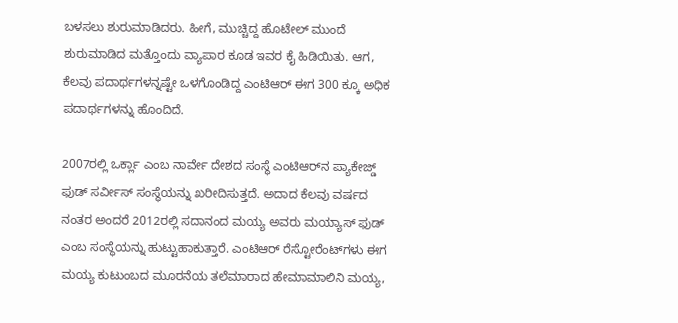ಬಳಸಲು ಶುರುಮಾಡಿದರು. ಹೀಗೆ, ಮುಚ್ಚಿದ್ದ ಹೊಟೇಲ್‌ ಮುಂದೆ ಶುರುಮಾಡಿದ ಮತ್ತೊಂದು ವ್ಯಾಪಾರ ಕೂಡ ಇವರ ಕೈ ಹಿಡಿಯಿತು. ಆಗ, ಕೆಲವು ಪದಾರ್ಥಗಳನ್ನಷ್ಟೇ ಒಳಗೊಂಡಿದ್ದ ಎಂಟಿಆರ್‌ ಈಗ 300 ಕ್ಕೂ ಅಧಿಕ ಪದಾರ್ಥಗಳನ್ನು ಹೊಂದಿದೆ.

2007ರಲ್ಲಿ ಒರ್ಕ್ಲಾ ಎಂಬ ನಾರ್ವೇ ದೇಶದ ಸಂಸ್ಥೆ ಎಂಟಿಆರ್‌ನ ಪ್ಯಾಕೇಜ್ಡ್‌ ಫುಡ್‌ ಸರ್ವೀಸ್‌ ಸಂಸ್ಥೆಯನ್ನು ಖರೀದಿಸುತ್ತದೆ. ಅದಾದ ಕೆಲವು ವರ್ಷದ ನಂತರ ಅಂದರೆ 2012ರಲ್ಲಿ ಸದಾನಂದ ಮಯ್ಯ ಅವರು ಮಯ್ಯಾಸ್ ಫುಡ್ ಎಂಬ ಸಂಸ್ಥೆಯನ್ನು ಹುಟ್ಟುಹಾಕುತ್ತಾರೆ. ಎಂಟಿಆರ್‌ ರೆಸ್ಟೋರೆಂಟ್‌ಗಳು ಈಗ ಮಯ್ಯ ಕುಟುಂಬದ ಮೂರನೆಯ ತಲೆಮಾರಾದ ಹೇಮಾಮಾಲಿನಿ ಮಯ್ಯ,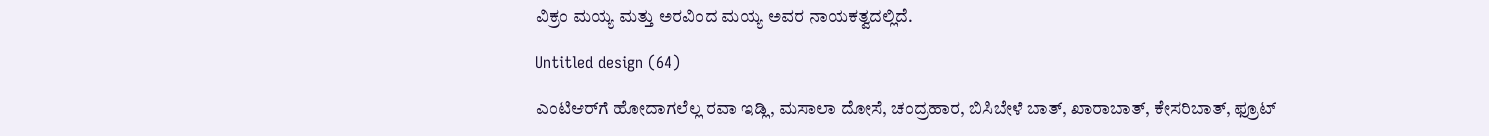ವಿಕ್ರಂ ಮಯ್ಯ ಮತ್ತು ಅರವಿಂದ ಮಯ್ಯ ಅವರ ನಾಯಕತ್ವದಲ್ಲಿದೆ.

Untitled design (64)

ಎಂಟಿಆರ್‌ಗೆ ಹೋದಾಗಲೆಲ್ಲ ರವಾ ಇಡ್ಲಿ, ಮಸಾಲಾ ದೋಸೆ, ಚಂದ್ರಹಾರ, ಬಿಸಿಬೇಳೆ ಬಾತ್‌, ಖಾರಾಬಾತ್‌, ಕೇಸರಿಬಾತ್‌, ಫ್ರೂಟ್‌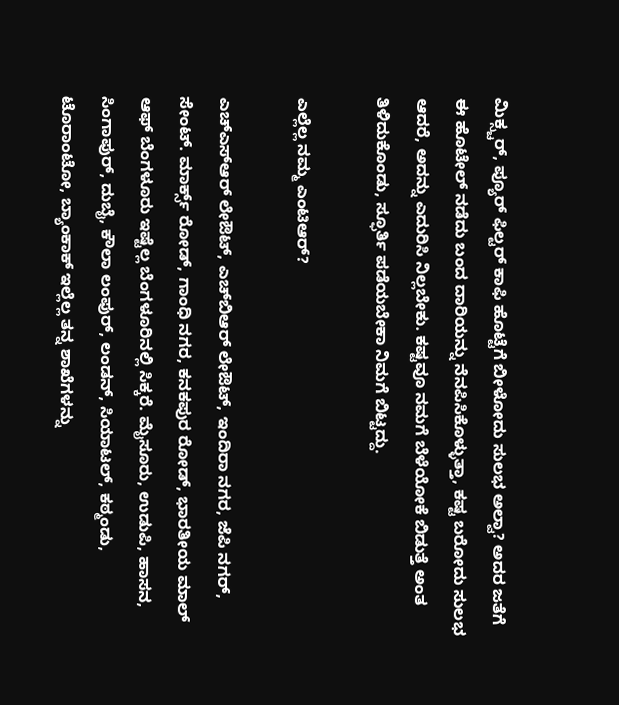ಮಿಕ್ಸ್ಚರ್‌, ಪ್ಯೂರ್‌ ಫಿಲ್ಟರ್‌ ಕಾಫಿ ಹೊಟ್ಟೆಗೆ ಬೀಳೋದು ಸುಲಭ ಅಲ್ವಾ? ಅದರ ಜತೆಗೆ ಈ ಹೊಟೇಲ್‌ ನಡೆದು ಬಂದ ದಾರಿಯನ್ನು ನೆನಪಿಸಿಕೊಳ್ಳುತ್ತಾ, ಕಷ್ಟ ಬರೋದು ಸುಲಭ ಆದರೆ, ಅದನ್ನು ಎದುರಿಸಿ ನಿಲ್ಲಬೇಕು. ಕಷ್ಟವೂ ನಮಗೆ ಬೆಳೆಯೋಕೆ ಬಿಡುತ್ತೆ ಅಂತ ತಿಳಿದುಕೊಂಡು, ಸ್ಫೂರ್ತಿ ಪಡೆಯಬೇಕಾ ನಿಮಗೆ ಬಿಟ್ಟದ್ದು.

ಎಲ್ಲೆಲ್ಲ ನಮ್ಮ ಎಂಟಿಆರ್‌?

ಎಚ್‌ಎಸ್‌ಆರ್‌ ಲೇಔಟ್‌, ಎಚ್‌ಬಿಆರ್‌ ಲೇಔಟ್‌, ಇಂದಿರಾ ನಗರ, ಜೆಪಿ ನಗರ್‌, ಸೇಂಟ್‌. ಮಾರ್ಕ್ಸ್‌ ರೋಡ್‌, ಗಾಂಧಿ ನಗರ, ಕನಕಪುರ ರೋಡ್‌, ಭಾರತೀಯ ಮಾಲ್‌ ಆಫ್‌ ಬೆಂಗಳೂರು ಇಷ್ಟೆಲ್ಲ ಬೆಂಗಳೂರಿನಲ್ಲಿ ಸಿಕ್ಕರೆ. ಮೈಸೂರು, ಉಡುಪಿ, ಹಾಸನ, ಸಿಂಗಾಪುರ್‌, ದುಬೈ, ಕೌಲಾ ಲಂಪುರ್‌, ಲಂಡನ್‌, ಸಿಯಾಟಲ್‌, ಕಠ್ಮಂಡು, ಟೊರಾಂಟೋ, ಬ್ಯಾಂಕಾಕ್‌ ಇಲ್ಲೆಲ್ಲ ತನ್ನ ಶಾಖೆಗಳನ್ನು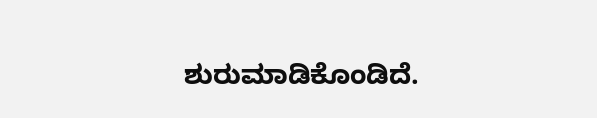ಶುರುಮಾಡಿಕೊಂಡಿದೆ.